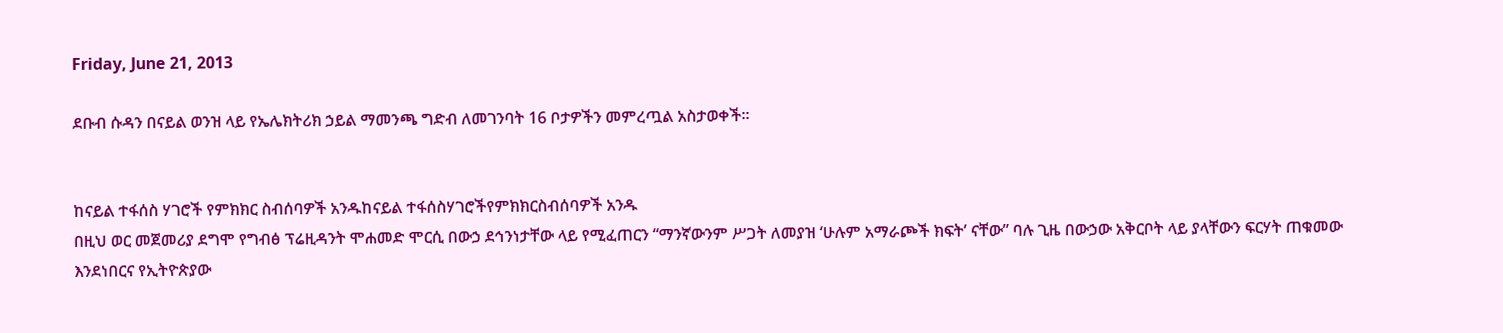Friday, June 21, 2013

ደቡብ ሱዳን በናይል ወንዝ ላይ የኤሌክትሪክ ኃይል ማመንጫ ግድብ ለመገንባት 16 ቦታዎችን መምረጧል አስታወቀች፡፡


ከናይል ተፋሰስ ሃገሮች የምክክር ስብሰባዎች አንዱከናይል ተፋሰስሃገሮችየምክክርስብሰባዎች አንዱ
በዚህ ወር መጀመሪያ ደግሞ የግብፅ ፕሬዚዳንት ሞሐመድ ሞርሲ በውኃ ደኅንነታቸው ላይ የሚፈጠርን “ማንኛውንም ሥጋት ለመያዝ ‘ሁሉም አማራጮች ክፍት’ ናቸው” ባሉ ጊዜ በውኃው አቅርቦት ላይ ያላቸውን ፍርሃት ጠቁመው እንደነበርና የኢትዮጵያው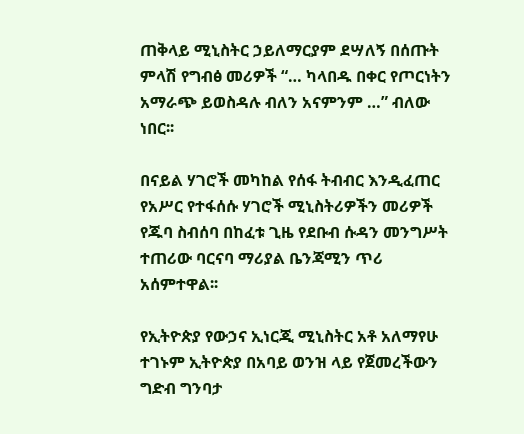ጠቅላይ ሚኒስትር ኃይለማርያም ደሣለኝ በሰጡት ምላሽ የግብፅ መሪዎች “… ካላበዱ በቀር የጦርነትን አማራጭ ይወስዳሉ ብለን አናምንም …” ብለው ነበር፡፡

በናይል ሃገሮች መካከል የሰፋ ትብብር እንዲፈጠር የአሥር የተፋሰሱ ሃገሮች ሚኒስትሪዎችን መሪዎች የጁባ ስብሰባ በከፈቱ ጊዜ የደቡብ ሱዳን መንግሥት ተጠሪው ባርናባ ማሪያል ቤንጃሚን ጥሪ አሰምተዋል፡፡

የኢትዮጵያ የውኃና ኢነርጂ ሚኒስትር አቶ አለማየሁ ተገኑም ኢትዮጵያ በአባይ ወንዝ ላይ የጀመረችውን ግድብ ግንባታ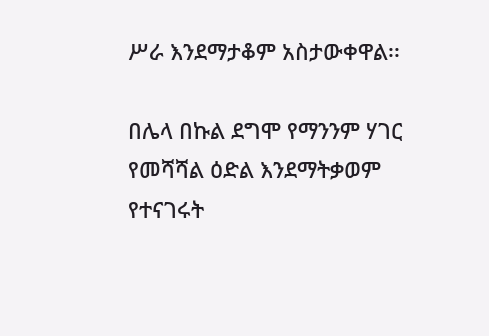ሥራ እንደማታቆም አስታውቀዋል፡፡

በሌላ በኩል ደግሞ የማንንም ሃገር የመሻሻል ዕድል እንደማትቃወም የተናገሩት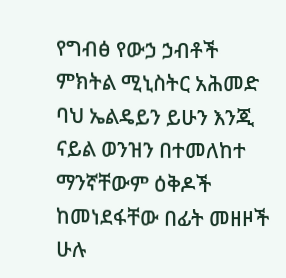የግብፅ የውኃ ኃብቶች ምክትል ሚኒስትር አሕመድ ባህ ኤልዴይን ይሁን እንጂ ናይል ወንዝን በተመለከተ ማንኛቸውም ዕቅዶች ከመነደፋቸው በፊት መዘዞች ሁሉ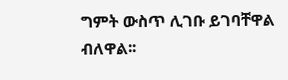ግምት ውስጥ ሊገቡ ይገባቸዋል ብለዋል፡፡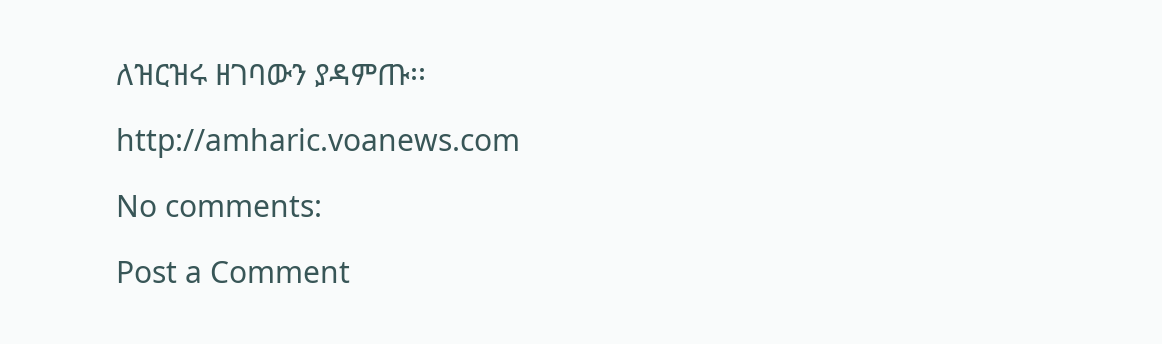ለዝርዝሩ ዘገባውን ያዳምጡ፡፡

http://amharic.voanews.com

No comments:

Post a Comment